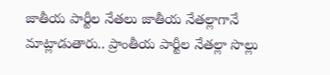జాతీయ పార్టీల నేతలు జాతీయ నేతల్లాగానే మాట్లాడుతారు.. ప్రాంతీయ పార్టీల నేతల్లా సొల్లు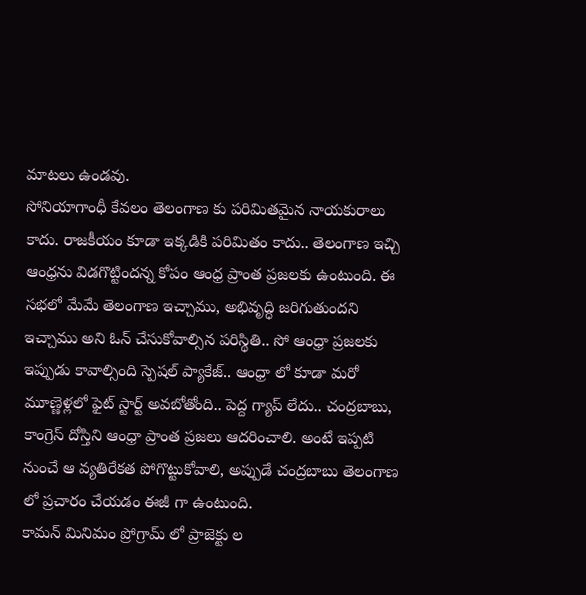మాటలు ఉండవు.
సోనియాగాంధీ కేవలం తెలంగాణ కు పరిమితమైన నాయకురాలు కాదు. రాజకీయం కూడా ఇక్కడికి పరిమితం కాదు.. తెలంగాణ ఇచ్చి ఆంధ్రను విడగొట్టిందన్న కోపం ఆంధ్ర ప్రాంత ప్రజలకు ఉంటుంది. ఈ సభలో మేమే తెలంగాణ ఇచ్చాము, అభివృద్ధి జరిగుతుందని ఇచ్చాము అని ఓన్ చేసుకోవాల్సిన పరిస్థితి.. సో ఆంధ్రా ప్రజలకు ఇప్పుడు కావాల్సింది స్పెషల్ ప్యాకేజ్.. ఆంధ్రా లో కూడా మరో మూణ్ణెళ్లలో ఫైట్ స్టార్ట్ అవబోతోంది.. పెద్ద గ్యాప్ లేదు.. చంద్రబాబు, కాంగ్రెస్ దోస్తిని ఆంధ్రా ప్రాంత ప్రజలు ఆదరించాలి. అంటే ఇప్పటి నుంచే ఆ వ్యతిరేకత పోగొట్టుకోవాలి, అప్పుడే చంద్రబాబు తెలంగాణ లో ప్రచారం చేయడం ఈజీ గా ఉంటుంది.
కామన్ మినిమం ప్రోగ్రామ్ లో ప్రాజెక్టు ల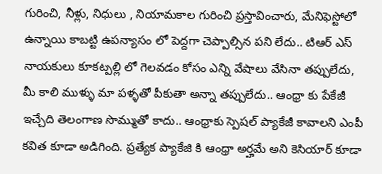గురించి, నీళ్లు, నిధులు , నియామకాల గురించి ప్రస్తావించారు, మేనిఫెస్టోలో ఉన్నాయి కాబట్టి ఉపన్యాసం లో పెద్దగా చెప్పాల్సిన పని లేదు.. టిఆర్ ఎస్ నాయకులు కూకట్పల్లి లో గెలవడం కోసం ఎన్ని వేషాలు వేసినా తప్పులేదు, మీ కాలి ముళ్ళు మా పళ్ళతో పీకుతా అన్నా తప్పులేదు.. ఆంధ్రా కు పేకేజీ ఇచ్చేది తెలంగాణ సొమ్ముతో కాదు.. ఆంధ్రాకు స్పెషల్ ప్యాకేజీ కావాలని ఎంపీ కవిత కూడా అడిగింది. ప్రత్యేక ప్యాకేజి కి ఆంధ్రా అర్హమే అని కెసియార్ కూడా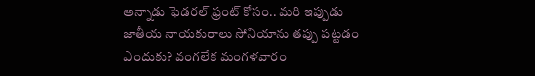అన్నాడు ఫెడరల్ ఫ్రంట్ కోసం.. మరి ఇప్పుడు జాతీయ నాయకురాలు సోనియాను తప్పు పట్టడం ఎందుకు? వంగలేక మంగళవారం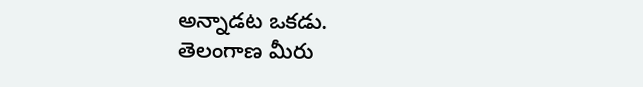అన్నాడట ఒకడు.
తెలంగాణ మీరు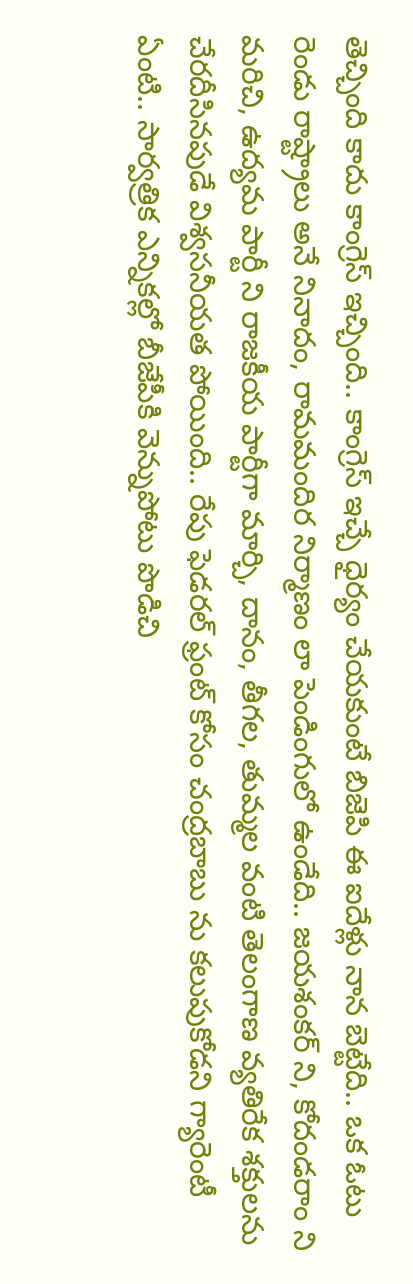తెచ్చింది కాదు కాంగ్రెస్ ఇచ్చింది.. కాంగ్రెస్ ఇచ్చే ధైర్యం చేయకుంటే బిజెపి ఈ ఐదేళ్లు నాన బెట్టేది.. ఒక ఓటు రెండు రాష్ట్రాలు అనే నినాదం, రామమందిర నిర్మాణం లా పెండింగులో ఉండేది.. జయశంకర్ ని, కోదండరాం ని మరిచి, ఉద్యమ పార్టీ ని రాజకీయ పార్టీగా మార్చి, దానం, తీగల, తుమ్మల వంటి తెలంగాణ వ్యతిరేక శక్తులను చేరదీసినపుడే విశ్వసనీయత పోయింది.. రేపు ఫెడరల్ ఫ్రంట్ కోసం చంద్రబాబు ను కలుపుకోడని గ్యారెంటీ ఏంటి.. సార్వత్రిక ఎన్నికల్లో బీజేపీకి వెన్నుపోటు పొడిచి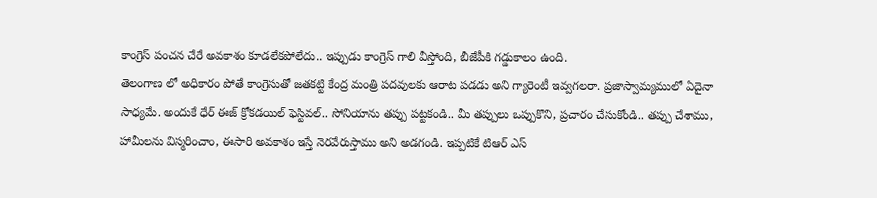కాంగ్రెస్ పంచన చేరే అవకాశం కూడలేకపోలేదు.. ఇప్పుడు కాంగ్రెస్ గాలి వీస్తోంది, బీజేపీకి గడ్డుకాలం ఉంది.
తెలంగాణ లో అధికారం పోతే కాంగ్రెసుతో జతకట్టి కేంద్ర మంత్రి పదవులకు ఆరాట పడడు అని గ్యారెంటీ ఇవ్వగలరా. ప్రజాస్వామ్యములో ఏదైనా సాధ్యమే. అందుకే ధేర్ ఈజ్ క్రోకడయిల్ ఫెస్టివల్.. సోనియాను తప్పు పట్టకండి.. మీ తప్పులు ఒప్పుకొని, ప్రచారం చేసుకోండి.. తప్పు చేశాము, హామీలను విస్మరించాం, ఈసారి అవకాశం ఇస్తే నెరవేరుస్తాము అని అడగండి. ఇప్పటికే టిఆర్ ఎస్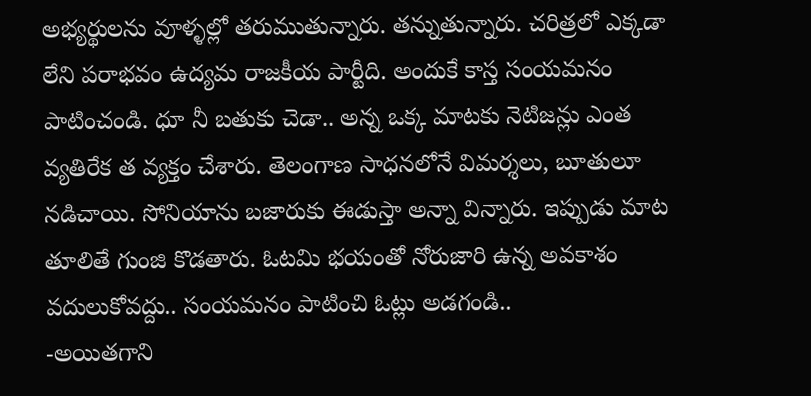అభ్యర్థులను వూళ్ళల్లో తరుముతున్నారు. తన్నుతున్నారు. చరిత్రలో ఎక్కడా లేని పరాభవం ఉద్యమ రాజకీయ పార్టీది. అందుకే కాస్త సంయమనం పాటించండి. ధూ నీ బతుకు చెడా.. అన్న ఒక్క మాటకు నెటిజన్లు ఎంత వ్యతిరేక త వ్యక్తం చేశారు. తెలంగాణ సాధనలోనే విమర్శలు, బూతులూ నడిచాయి. సోనియాను బజారుకు ఈడుస్తా అన్నా విన్నారు. ఇప్పుడు మాట తూలితే గుంజి కొడతారు. ఓటమి భయంతో నోరుజారి ఉన్న అవకాశం వదులుకోవద్దు.. సంయమనం పాటించి ఓట్లు అడగండి..
-అయితగాని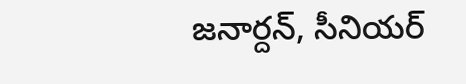జనార్దన్, సీనియర్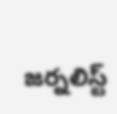జర్నలిస్ట్